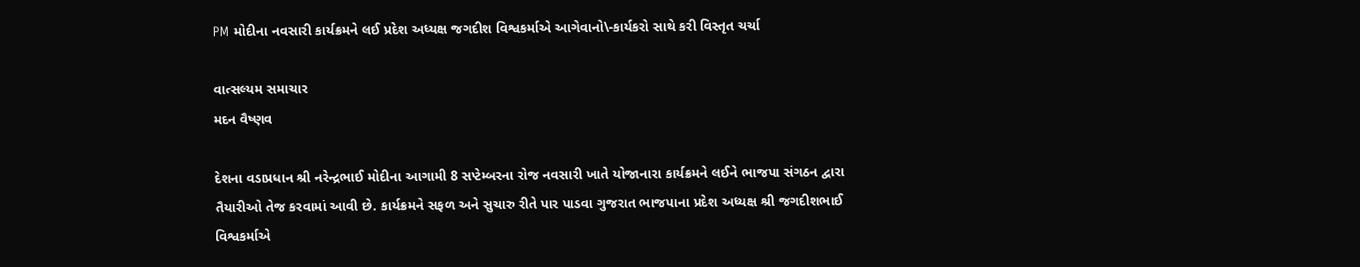PM મોદીના નવસારી કાર્યક્રમને લઈ પ્રદેશ અધ્યક્ષ જગદીશ વિશ્વકર્માએ આગેવાનો\-કાર્યકરો સાથે કરી વિસ્તૃત ચર્ચા

વાત્સલ્યમ સમાચાર
મદન વૈષ્ણવ

દેશના વડાપ્રધાન શ્રી નરેન્દ્રભાઈ મોદીના આગામી 8 સપ્ટેમ્બરના રોજ નવસારી ખાતે યોજાનારા કાર્યક્રમને લઈને ભાજપા સંગઠન દ્વારા તૈયારીઓ તેજ કરવામાં આવી છે. કાર્યક્રમને સફળ અને સુચારુ રીતે પાર પાડવા ગુજરાત ભાજપાના પ્રદેશ અધ્યક્ષ શ્રી જગદીશભાઈ વિશ્વકર્માએ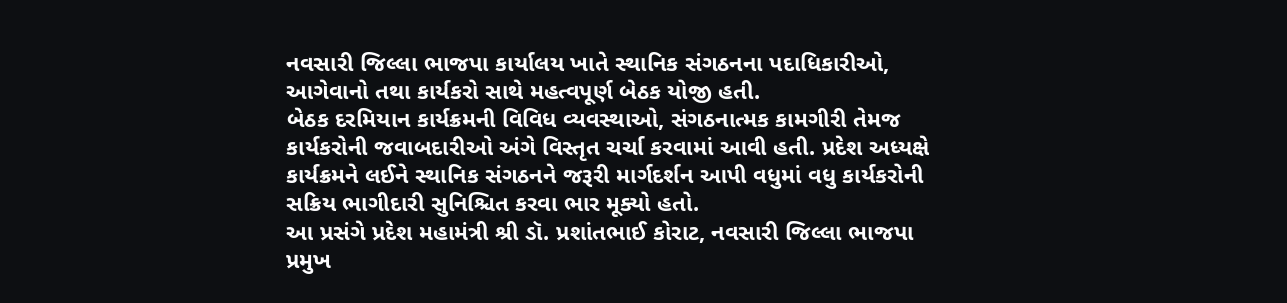નવસારી જિલ્લા ભાજપા કાર્યાલય ખાતે સ્થાનિક સંગઠનના પદાધિકારીઓ, આગેવાનો તથા કાર્યકરો સાથે મહત્વપૂર્ણ બેઠક યોજી હતી.
બેઠક દરમિયાન કાર્યક્રમની વિવિધ વ્યવસ્થાઓ, સંગઠનાત્મક કામગીરી તેમજ કાર્યકરોની જવાબદારીઓ અંગે વિસ્તૃત ચર્ચા કરવામાં આવી હતી. પ્રદેશ અધ્યક્ષે કાર્યક્રમને લઈને સ્થાનિક સંગઠનને જરૂરી માર્ગદર્શન આપી વધુમાં વધુ કાર્યકરોની સક્રિય ભાગીદારી સુનિશ્ચિત કરવા ભાર મૂક્યો હતો.
આ પ્રસંગે પ્રદેશ મહામંત્રી શ્રી ડૉ. પ્રશાંતભાઈ કોરાટ, નવસારી જિલ્લા ભાજપા પ્રમુખ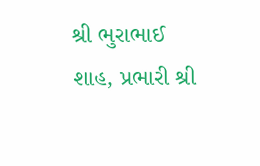શ્રી ભુરાભાઈ શાહ, પ્રભારી શ્રી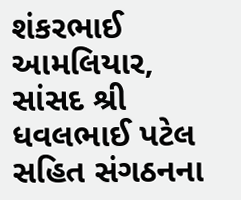શંકરભાઈ આમલિયાર, સાંસદ શ્રી ધવલભાઈ પટેલ સહિત સંગઠનના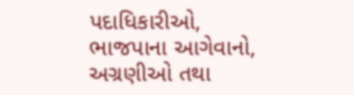પદાધિકારીઓ, ભાજપાના આગેવાનો, અગ્રણીઓ તથા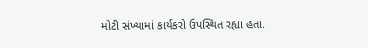મોટી સંખ્યામાં કાર્યકરો ઉપસ્થિત રહ્યા હતા.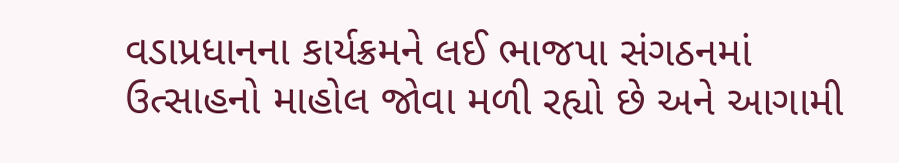વડાપ્રધાનના કાર્યક્રમને લઈ ભાજપા સંગઠનમાં ઉત્સાહનો માહોલ જોવા મળી રહ્યો છે અને આગામી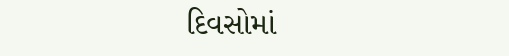દિવસોમાં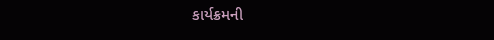કાર્યક્રમની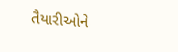તૈયારીઓને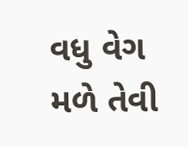વધુ વેગ મળે તેવી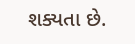શક્યતા છે.